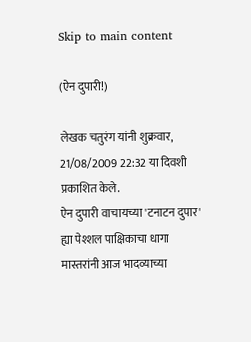Skip to main content

(ऐन दुपारी!)

लेखक चतुरंग यांनी शुक्रवार, 21/08/2009 22:32 या दिवशी प्रकाशित केले.
ऐन दुपारी वाचायच्या 'टनाटन दुपार' ह्या पेश्शल पाक्षिकाचा धागा मास्तरांनी आज भादव्याच्या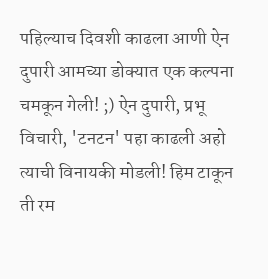पहिल्याच दिवशी काढला आणी ऐन दुपारी आमच्या डोक्यात एक कल्पना चमकून गेली! ;) ऐन दुपारी, प्रभू विचारी, 'टनटन' पहा काढली अहो त्याची विनायकी मोडली! हिम टाकून ती रम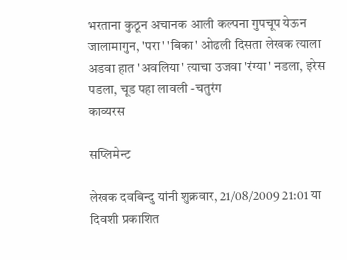भरताना कुठून अचानक आली कल्पना गुपचूप येऊन जालामागुन, 'परा' 'बिका' ओढली दिसता लेखक त्याला अडवा हात 'अवलिया' त्याचा उजवा 'रंग्या' नडला, इरेस पडला, चूड पहा लावली -चतुरंग
काव्यरस

सप्लिमेन्ट

लेखक दवबिन्दु यांनी शुक्रवार, 21/08/2009 21:01 या दिवशी प्रकाशित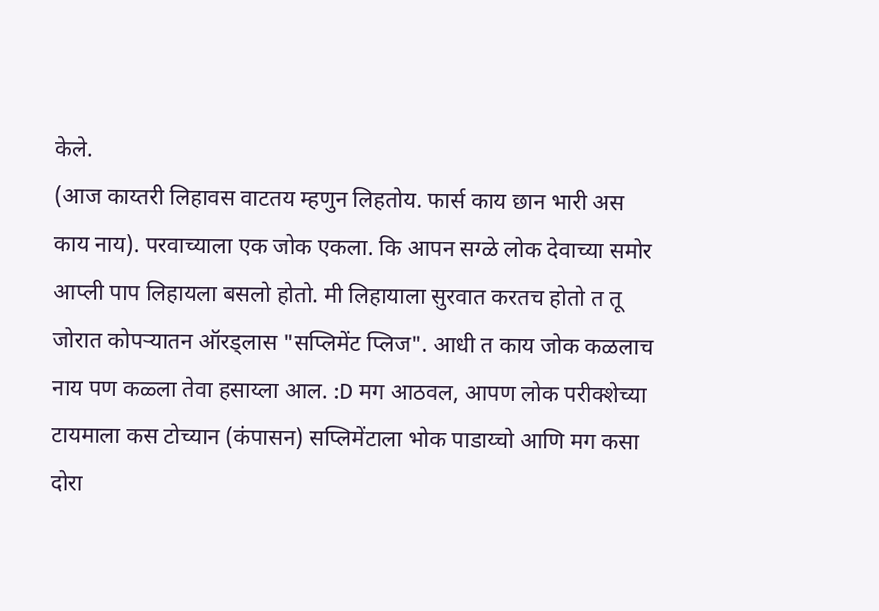केले.
(आज काय्तरी लिहावस वाटतय म्हणुन लिहतोय. फार्स काय छान भारी अस काय नाय). परवाच्याला एक जोक एकला. कि आपन सग्ळे लोक देवाच्या समोर आप्ली पाप लिहायला बसलो होतो. मी लिहायाला सुरवात करतच होतो त तू जोरात कोपर्‍यातन ऑरड्लास "सप्लिमेंट प्लिज". आधी त काय जोक कळलाच नाय पण कळ्ला तेवा हसाय्ला आल. :D मग आठवल, आपण लोक परीक्शेच्या टायमाला कस टोच्यान (कंपासन) सप्लिमेंटाला भोक पाडाय्चो आणि मग कसा दोरा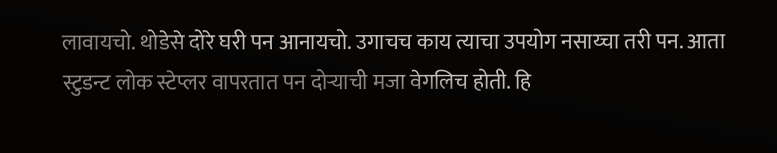लावायचो. थोडेसे दोरे घरी पन आनायचो. उगाचच काय त्याचा उपयोग नसाय्चा तरी पन. आता स्टुडन्ट लोक स्टेप्लर वापरतात पन दोर्‍याची मजा वेगलिच होती. हि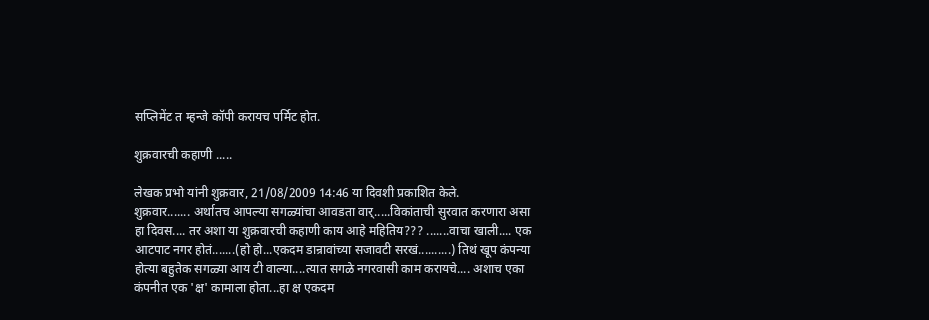सप्लिमेंट त म्हन्जे कॉपी करायच पर्मिट होत.

शुक्रवारची कहाणी .....

लेखक प्रभो यांनी शुक्रवार, 21/08/2009 14:46 या दिवशी प्रकाशित केले.
शुक्रवार....... अर्थातच आपल्या सगळ्यांचा आवडता वार्.....विकांताची सुरवात करणारा असा हा दिवस.... तर अशा या शुक्रवारची कहाणी काय आहे महितिय??? .......वाचा खाली.... एक आटपाट नगर होतं.......(हो हो...एकदम डान्रावांच्या सजावटी सरखं..........) तिथं खूप कंपन्या होत्या बहुतेक सगळ्या आय टी वाल्या....त्यात सगळे नगरवासी काम करायचे.... अशाच एका कंपनीत एक 'क्ष' कामाला होता...हा क्ष एकदम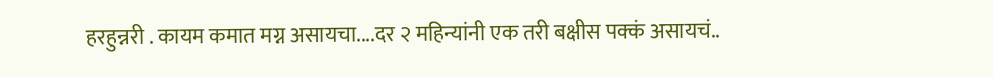हरहुन्नरी . कायम कमात मग्न असायचा....दर २ महिन्यांनी एक तरी बक्षीस पक्कं असायचं..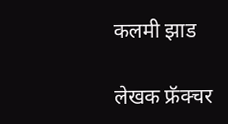कलमी झाड

लेखक फ्रॅक्चर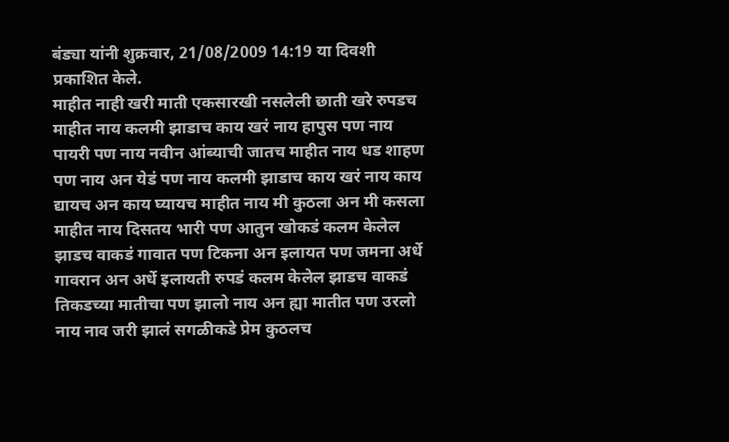बंड्या यांनी शुक्रवार, 21/08/2009 14:19 या दिवशी प्रकाशित केले.
माहीत नाही खरी माती एकसारखी नसलेली छाती खरे रुपडच माहीत नाय कलमी झाडाच काय खरं नाय हापुस पण नाय पायरी पण नाय नवीन आंब्याची जातच माहीत नाय धड शाहण पण नाय अन येडं पण नाय कलमी झाडाच काय खरं नाय काय द्यायच अन काय घ्यायच माहीत नाय मी कुठला अन मी कसला माहीत नाय दिसतय भारी पण आतुन खोकडं कलम केलेल झाडच वाकडं गावात पण टिकना अन इलायत पण जमना अर्धे गावरान अन अर्धे इलायती रुपडं कलम केलेल झाडच वाकडं तिकडच्या मातीचा पण झालो नाय अन ह्या मातीत पण उरलो नाय नाव जरी झालं सगळीकडे प्रेम कुठलच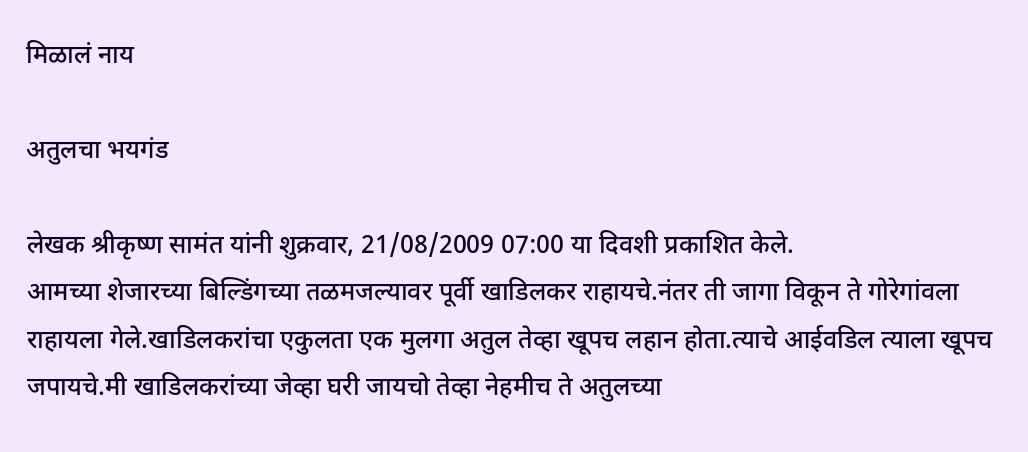मिळालं नाय

अतुलचा भयगंड

लेखक श्रीकृष्ण सामंत यांनी शुक्रवार, 21/08/2009 07:00 या दिवशी प्रकाशित केले.
आमच्या शेजारच्या बिल्डिंगच्या तळमजल्यावर पूर्वी खाडिलकर राहायचे.नंतर ती जागा विकून ते गोरेगांवला राहायला गेले.खाडिलकरांचा एकुलता एक मुलगा अतुल तेव्हा खूपच लहान होता.त्याचे आईवडिल त्याला खूपच जपायचे.मी खाडिलकरांच्या जेव्हा घरी जायचो तेव्हा नेहमीच ते अतुलच्या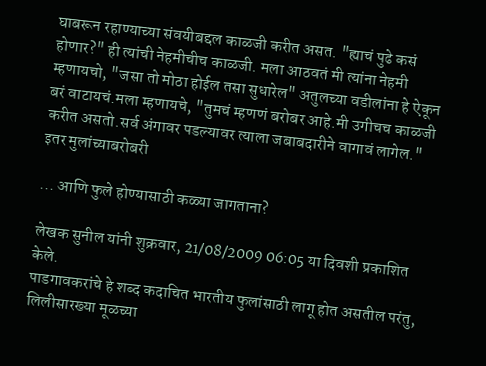घाबरून रहाण्याच्या संवयीबद्दल काळजी करीत असत. "ह्याचं पुढे कसं होणार?" ही त्यांची नेहमीचीच काळजी. मला आठवतं मी त्यांना नेहमी म्हणायचो, "जसा तो मोठा होईल तसा सुधारेल" अतुलच्या वडीलांना हे ऐकून बरं वाटायचं.मला म्हणायचे, "तुमचं म्हणणं बरोबर आहे.मी उगीचच काळजी करीत असतो.सर्व अंगावर पडल्यावर त्याला जबाबदारीने वागावं लागेल." इतर मुलांच्याबरोबरी

... आणि फुले होण्यासाठी कळ्या जागताना?

लेखक सुनील यांनी शुक्रवार, 21/08/2009 06:05 या दिवशी प्रकाशित केले.
पाडगावकरांचे हे शब्द कदाचित भारतीय फुलांसाठी लागू होत असतील परंतु, लिलीसारख्या मूळच्या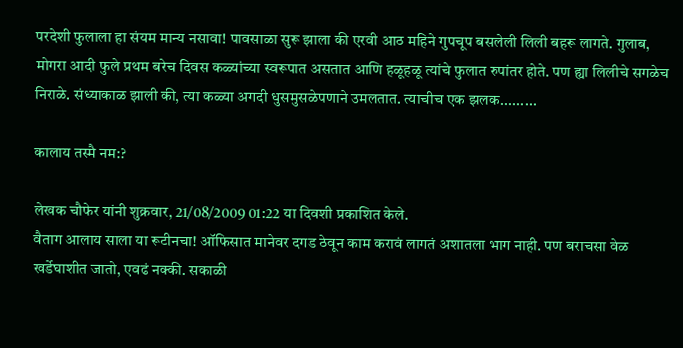परदेशी फुलाला हा संयम मान्य नसावा! पावसाळा सुरू झाला की एरवी आठ महिने गुपचूप बसलेली लिली बहरू लागते. गुलाब, मोगरा आदी फुले प्रथम बरेच दिवस कळ्यांच्या स्वरूपात असतात आणि हळूहळू त्यांचे फुलात रुपांतर होते. पण ह्या लिलीचे सगळेच निराळे. संध्याकाळ झाली की, त्या कळ्या अगदी धुसमुसळेपणाने उमलतात. त्याचीच एक झलक.........

कालाय तस्मै नम:?

लेखक चौफेर यांनी शुक्रवार, 21/08/2009 01:22 या दिवशी प्रकाशित केले.
वैताग आलाय साला या रूटीनचा! ऑफिसात मानेवर दगड ठेवून काम करावं लागतं अशातला भाग नाही. पण बराचसा वेळ खर्डेघाशीत जातो, एवढं नक्की. सकाळी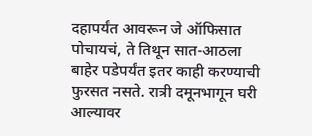दहापर्यंत आवरून जे ऑफिसात पोचायचं, ते तिथून सात-आठला बाहेर पडेपर्यंत इतर काही करण्याची फुरसत नसते. रात्री दमूनभागून घरी आल्यावर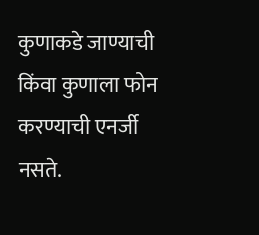कुणाकडे जाण्याची किंवा कुणाला फोन करण्याची एनर्जी नसते.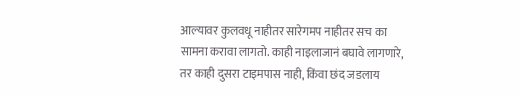आल्यावर कुलवधू नाहीतर सारेगमप नाहीतर सच का सामना करावा लागतो. काही नाइलाजानं बघावे लागणारे, तर काही दुसरा टाइमपास नाही, किंवा छंद जडलाय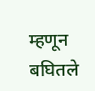म्हणून बघितले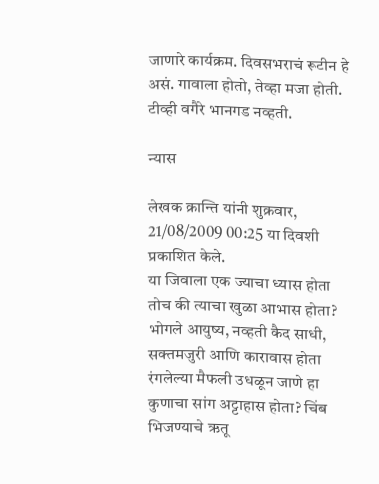जाणारे कार्यक्रम. दिवसभराचं रूटीन हे असं. गावाला होतो, तेव्हा मजा होती. टीव्ही वगैरे भानगड नव्हती.

न्यास

लेखक क्रान्ति यांनी शुक्रवार, 21/08/2009 00:25 या दिवशी प्रकाशित केले.
या जिवाला एक ज्याचा ध्यास होता तोच की त्याचा खुळा आभास होता? भोगले आयुष्य, नव्हती कैद साधी, सक्तमजुरी आणि कारावास होता रंगलेल्या मैफली उधळून जाणे हा कुणाचा सांग अट्टाहास होता? चिंब भिजण्याचे ऋतू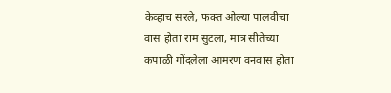केव्हाच सरले, फक्त ओल्या पालवीचा वास होता राम सुटला, मात्र सीतेच्या कपाळी गोंदलेला आमरण वनवास होता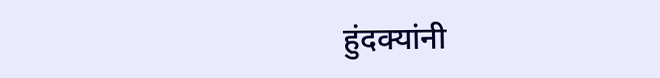हुंदक्यांनी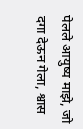पेलले आयुष्य माझे, जो दगा देऊन गेला, श्वास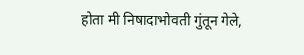होता मी निषादाभोवती गुंतून गेले,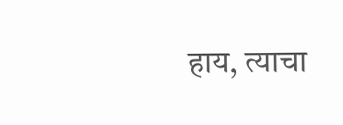हाय, त्याचा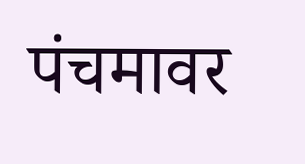पंचमावर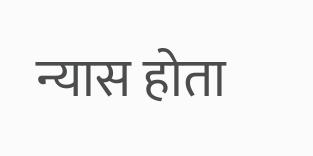न्यास होता